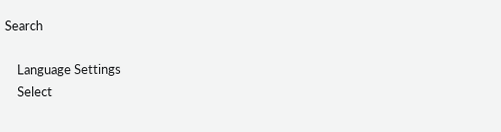Search

    Language Settings
    Select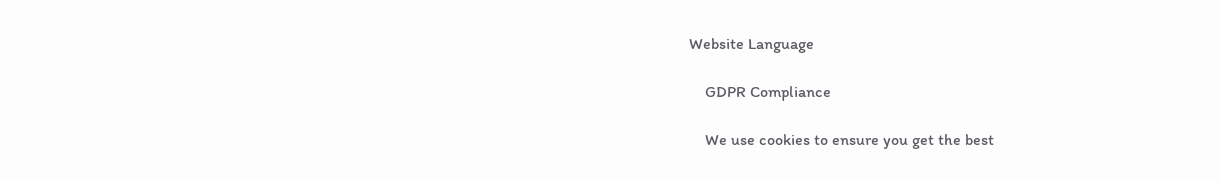Website Language

    GDPR Compliance

    We use cookies to ensure you get the best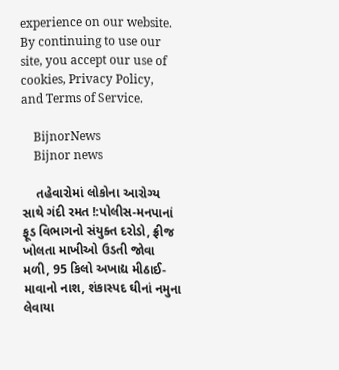experience on our website. By continuing to use our site, you accept our use of cookies, Privacy Policy, and Terms of Service.

    BijnorNews
    Bijnor news

    તહેવારોમાં લોકોના આરોગ્ય સાથે ગંદી રમત !:પોલીસ-મનપાનાં ફૂડ વિભાગનો સંયુક્ત દરોડો, ફ્રીજ ખોલતા માખીઓ ઉડતી જોવા મળી, 95 કિલો અખાદ્ય મીઠાઈ-માવાનો નાશ, શંકાસ્પદ ઘીનાં નમુના લેવાયા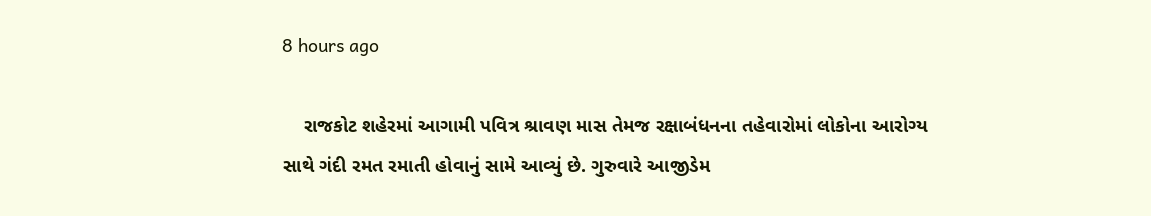8 hours ago

    રાજકોટ શહેરમાં આગામી પવિત્ર શ્રાવણ માસ તેમજ રક્ષાબંધનના તહેવારોમાં લોકોના આરોગ્ય સાથે ગંદી રમત રમાતી હોવાનું સામે આવ્યું છે. ગુરુવારે આજીડેમ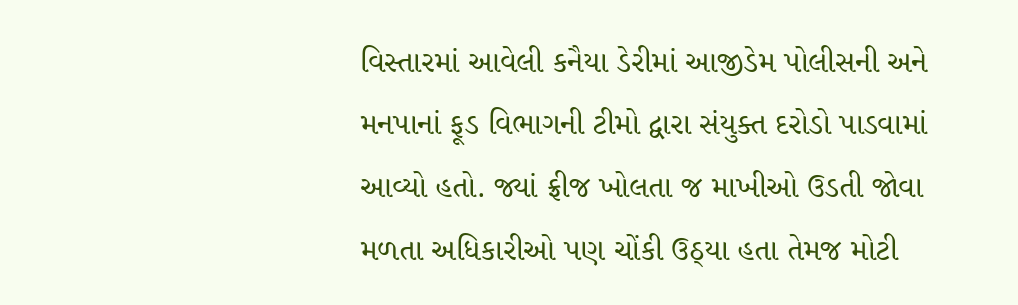વિસ્તારમાં આવેલી કનૈયા ડેરીમાં આજીડેમ પોલીસની અને મનપાનાં ફૂડ વિભાગની ટીમો દ્વારા સંયુક્ત દરોડો પાડવામાં આવ્યો હતો. જ્યાં ફ્રીજ ખોલતા જ માખીઓ ઉડતી જોવા મળતા અધિકારીઓ પણ ચોંકી ઉઠ્યા હતા તેમજ મોટી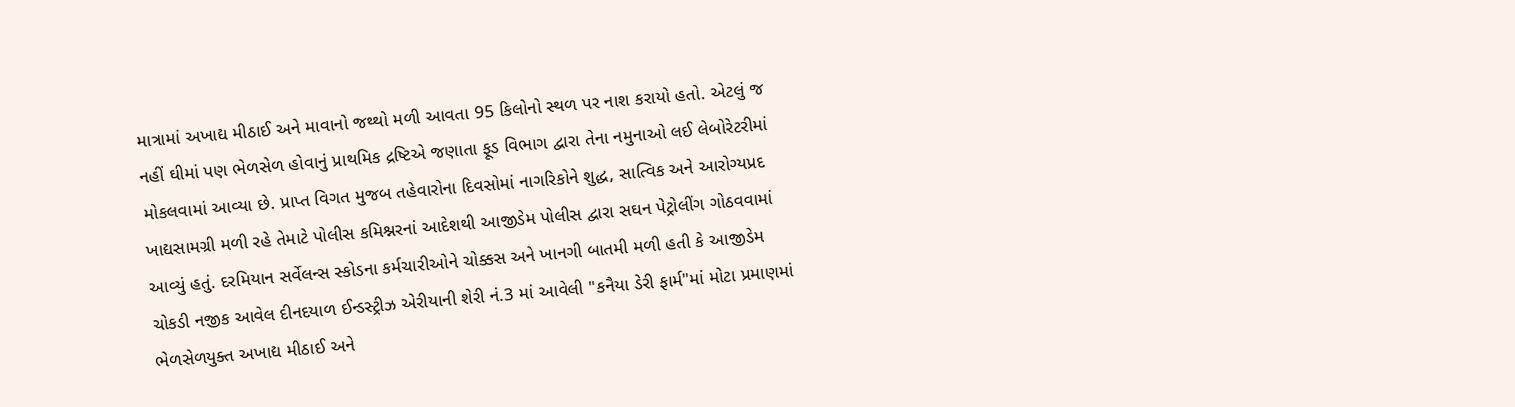માત્રામાં અખાદ્ય મીઠાઈ અને માવાનો જથ્થો મળી આવતા 95 કિલોનો સ્થળ પર નાશ કરાયો હતો. એટલું જ નહીં ઘીમાં પણ ભેળસેળ હોવાનું પ્રાથમિક દ્રષ્ટિએ જણાતા ફૂડ વિભાગ દ્વારા તેના નમુનાઓ લઈ લેબોરેટરીમાં મોકલવામાં આવ્યા છે. પ્રાપ્ત વિગત મુજબ તહેવારોના દિવસોમાં નાગરિકોને શુદ્ધ, સાત્વિક અને આરોગ્યપ્રદ ખાદ્યસામગ્રી મળી રહે તેમાટે પોલીસ કમિશ્નરનાં આદેશથી આજીડેમ પોલીસ દ્વારા સઘન પેટ્રોલીંગ ગોઠવવામાં આવ્યું હતું. દરમિયાન સર્વેલન્સ સ્કોડના કર્મચારીઓને ચોક્કસ અને ખાનગી બાતમી મળી હતી કે આજીડેમ ચોકડી નજીક આવેલ દીનદયાળ ઈન્ડસ્ટ્રીઝ એરીયાની શેરી નં.3 માં આવેલી "કનૈયા ડેરી ફાર્મ"માં મોટા પ્રમાણમાં ભેળસેળયુક્ત અખાદ્ય મીઠાઈ અને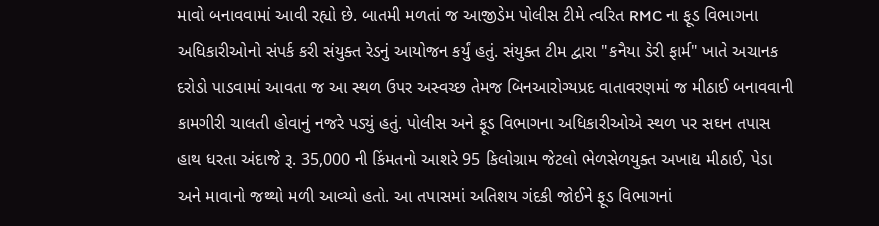માવો બનાવવામાં આવી રહ્યો છે. બાતમી મળતાં જ આજીડેમ પોલીસ ટીમે ત્વરિત RMC ના ફૂડ વિભાગના અધિકારીઓનો સંપર્ક કરી સંયુક્ત રેડનું આયોજન કર્યું હતું. સંયુક્ત ટીમ દ્વારા "કનૈયા ડેરી ફાર્મ" ખાતે અચાનક દરોડો પાડવામાં આવતા જ આ સ્થળ ઉપર અસ્વચ્છ તેમજ બિનઆરોગ્યપ્રદ વાતાવરણમાં જ મીઠાઈ બનાવવાની કામગીરી ચાલતી હોવાનું નજરે પડ્યું હતું. પોલીસ અને ફૂડ વિભાગના અધિકારીઓએ સ્થળ પર સઘન તપાસ હાથ ધરતા અંદાજે રૂ. 35,000 ની કિંમતનો આશરે 95 કિલોગ્રામ જેટલો ભેળસેળયુક્ત અખાદ્ય મીઠાઈ, પેડા અને માવાનો જથ્થો મળી આવ્યો હતો. આ તપાસમાં અતિશય ગંદકી જોઈને ફૂડ વિભાગનાં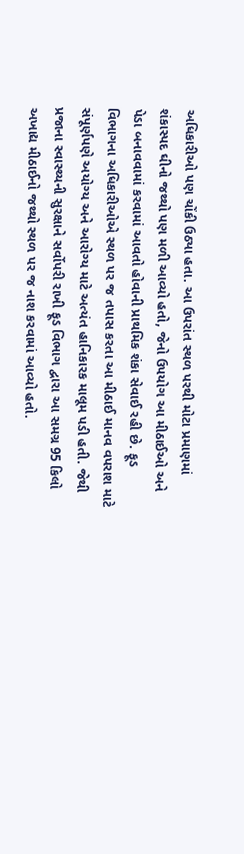અધિકારીઓ પણ ચોંકી ઉઠ્યા હતા. આ ઉપરાંત સ્થળ પરથી મોટા પ્રમાણમાં શંકાસ્પદ ઘીનો જથ્થો પણ મળી આવ્યો હતો, જેનો ઉપયોગ આ મીઠાઈઓ અને પેડા બનાવવામાં કરવામાં આવતો હોવાની પ્રાથમિક શંકા સેવાઈ રહી છે. ફૂડ વિભાગના અધિકારીઓએ સ્થળ પર જ તપાસ કરતા આ મીઠાઈ માનવ વપરાશ માટે સંપૂર્ણપણે અયોગ્ય અને આરોગ્ય માટે અત્યંત હાનિકારક માલૂમ પડી હતી. જેથી પ્રજાના સ્વાસ્થ્યની સુરક્ષાને સર્વોપરી રાખી ફૂડ વિભાગ દ્વારા આ સમગ્ર 95 કિલો અખાદ્ય મીઠાઈનો જથ્થો સ્થળ પર જ નાશ કરવામાં આવ્યો હતો.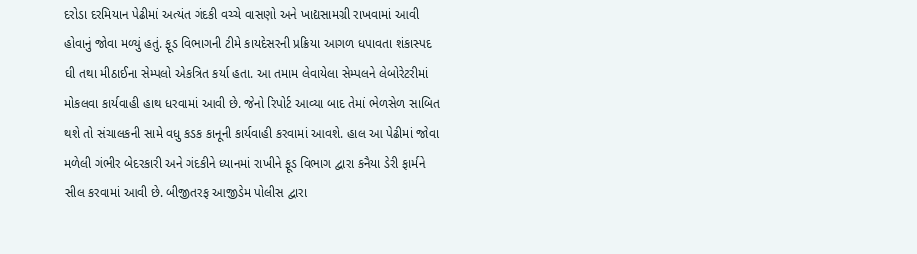દરોડા દરમિયાન પેઢીમાં અત્યંત ગંદકી વચ્ચે વાસણો અને ખાદ્યસામગ્રી રાખવામાં આવી હોવાનું જોવા મળ્યું હતું. ફૂડ વિભાગની ટીમે કાયદેસરની પ્રક્રિયા આગળ ધપાવતા શંકાસ્પદ ઘી તથા મીઠાઈના સેમ્પલો એકત્રિત કર્યા હતા. આ તમામ લેવાયેલા સેમ્પલને લેબોરેટરીમાં મોકલવા કાર્યવાહી હાથ ધરવામાં આવી છે. જેનો રિપોર્ટ આવ્યા બાદ તેમાં ભેળસેળ સાબિત થશે તો સંચાલકની સામે વધુ કડક કાનૂની કાર્યવાહી કરવામાં આવશે. હાલ આ પેઢીમાં જોવા મળેલી ગંભીર બેદરકારી અને ગંદકીને ધ્યાનમાં રાખીને ફૂડ વિભાગ દ્વારા કનૈયા ડેરી ફાર્મને સીલ કરવામાં આવી છે. બીજીતરફ આજીડેમ પોલીસ દ્વારા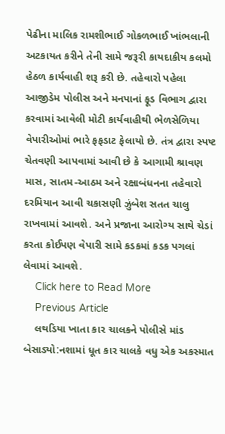પેઢીના માલિક રામશીભાઈ ગોકળભાઈ ખાંભલાની અટકાયત કરીને તેની સામે જરૂરી કાયદાકીય કલમો હેઠળ કાર્યવાહી શરૂ કરી છે. તહેવારો પહેલા આજીડેમ પોલીસ અને મનપાનાં ફૂડ વિભાગ દ્વારા કરવામાં આવેલી મોટી કાર્યવાહીથી ભેળસેળિયા વેપારીઓમાં ભારે ફફડાટ ફેલાયો છે. તંત્ર દ્વારા સ્પષ્ટ ચેતવણી આપવામાં આવી છે કે આગામી શ્રાવણ માસ, સાતમ-આઠમ અને રક્ષાબંધનના તહેવારો દરમિયાન આવી ચકાસણી ઝુંબેશ સતત ચાલુ રાખવામાં આવશે. અને પ્રજાના આરોગ્ય સાથે ચેડાં કરતા કોઈપણ વેપારી સામે કડકમાં કડક પગલાં લેવામાં આવશે.
    Click here to Read More
    Previous Article
    લથડિયા ખાતા કાર ચાલકને પોલીસે માંડ બેસાડ્યો:નશામાં ધૂત કાર ચાલકે વધુ એક અકસ્માત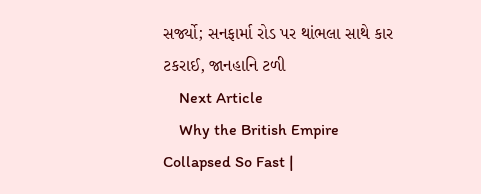સર્જ્યો; સનફાર્મા રોડ પર થાંભલા સાથે કાર ટકરાઈ, જાનહાનિ ટળી
    Next Article
    Why the British Empire Collapsed So Fast |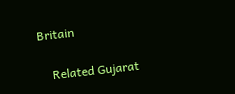Britain

    Related Gujarat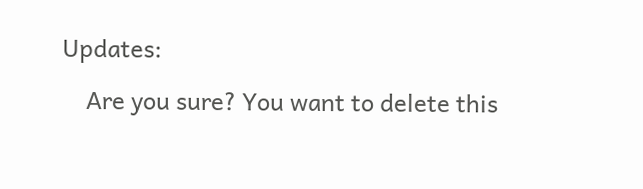Updates:

    Are you sure? You want to delete this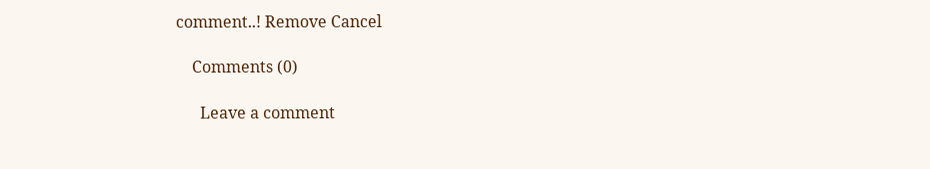comment..! Remove Cancel

    Comments (0)

      Leave a comment